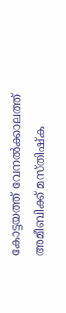കോട്ടയത്ത് വേനൽക്കാലത്ത് അമീബിക്ക് മസ്തിഷ്ക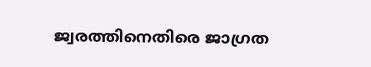ജ്വരത്തിനെതിരെ ജാഗ്രത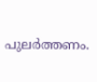പുലർത്തണം.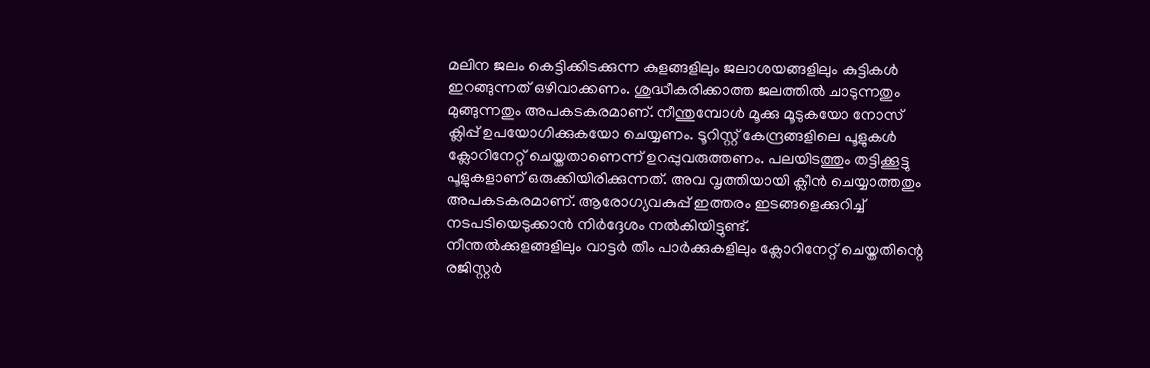മലിന ജലം കെട്ടിക്കിടക്കുന്ന കുളങ്ങളിലും ജലാശയങ്ങളിലും കുട്ടികൾ ഇറങ്ങുന്നത് ഒഴിവാക്കണം. ശുദ്ധീകരിക്കാത്ത ജലത്തിൽ ചാടുന്നതും മുങ്ങുന്നതും അപകടകരമാണ്. നീന്തുമ്പോൾ മൂക്കു മൂടുകയോ നോസ് ക്ലിപ്പ് ഉപയോഗിക്കുകയോ ചെയ്യണം. ടൂറിസ്റ്റ് കേന്ദ്രങ്ങളിലെ പൂളുകൾ ക്ലോറിനേറ്റ് ചെയ്തതാണെന്ന് ഉറപ്പുവരുത്തണം. പലയിടത്തും തട്ടിക്കൂട്ടു പൂളുകളാണ് ഒരുക്കിയിരിക്കുന്നത്. അവ വൃത്തിയായി ക്ലീൻ ചെയ്യാത്തതും അപകടകരമാണ്. ആരോഗ്യവകുപ്പ് ഇത്തരം ഇടങ്ങളെക്കുറിച്ച് നടപടിയെടുക്കാൻ നിർദ്ദേശം നൽകിയിട്ടുണ്ട്.
നീന്തൽക്കുളങ്ങളിലും വാട്ടർ തീം പാർക്കുകളിലും ക്ലോറിനേറ്റ് ചെയ്തതിന്റെ രജിസ്റ്റർ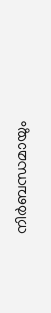നിർബന്ധമായും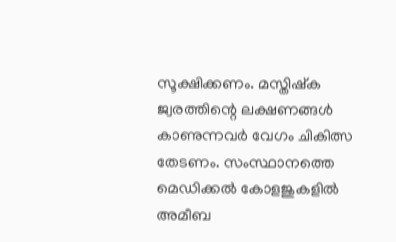സൂക്ഷിക്കണം. മസ്തിഷ്ക ജ്വരത്തിന്റെ ലക്ഷണങ്ങൾ കാണുന്നവർ വേഗം ചികിത്സ തേടണം. സംസ്ഥാനത്തെ മെഡിക്കൽ കോളജുകളിൽ അമീബ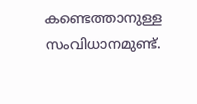കണ്ടെത്താനുള്ള സംവിധാനമുണ്ട്.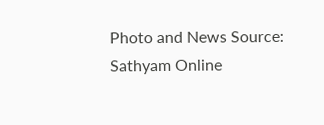Photo and News Source: Sathyam Online